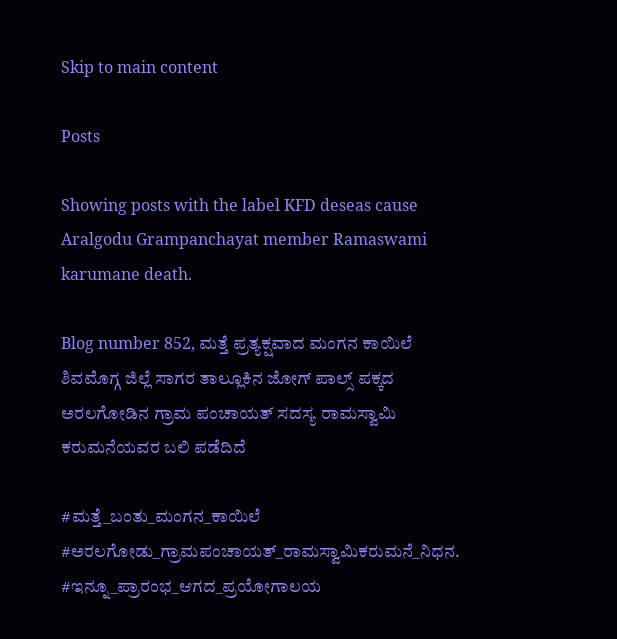Skip to main content

Posts

Showing posts with the label KFD deseas cause Aralgodu Grampanchayat member Ramaswami karumane death.

Blog number 852, ಮತ್ತೆ ಪ್ರತ್ಯಕ್ಷವಾದ ಮಂಗನ ಕಾಯಿಲೆ ಶಿವಮೊಗ್ಗ ಜಿಲ್ಲೆ ಸಾಗರ ತಾಲ್ಲೂಕಿನ ಜೋಗ್ ಪಾಲ್ಸ್ ಪಕ್ಕದ ಅರಲಗೋಡಿನ ಗ್ರಾಮ ಪಂಚಾಯತ್ ಸದಸ್ಯ ರಾಮಸ್ವಾಮಿ ಕರುಮನೆಯವರ ಬಲಿ ಪಡೆದಿದೆ

#ಮತ್ತೆ_ಬಂತು_ಮಂಗನ_ಕಾಯಿಲೆ #ಅರಲಗೋಡು_ಗ್ರಾಮಪಂಚಾಯತ್_ರಾಮಸ್ವಾಮಿಕರುಮನೆ_ನಿಧನ. #ಇನ್ನೂ_ಪ್ರಾರಂಭ_ಆಗದ_ಪ್ರಯೋಗಾಲಯ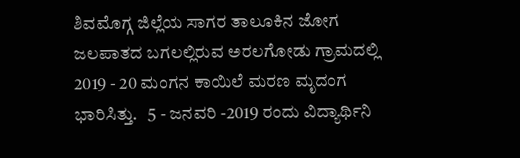ಶಿವಮೊಗ್ಗ ಜಿಲ್ಲೆಯ ಸಾಗರ ತಾಲೂಕಿನ ಜೋಗ ಜಲಪಾತದ ಬಗಲಲ್ಲಿರುವ ಅರಲಗೋಡು ಗ್ರಾಮದಲ್ಲಿ 2019 - 20 ಮಂಗನ ಕಾಯಿಲೆ ಮರಣ ಮೃದಂಗ ಭಾರಿಸಿತ್ತು.   5 - ಜನವರಿ -2019 ರಂದು ವಿದ್ಯಾರ್ಥಿನಿ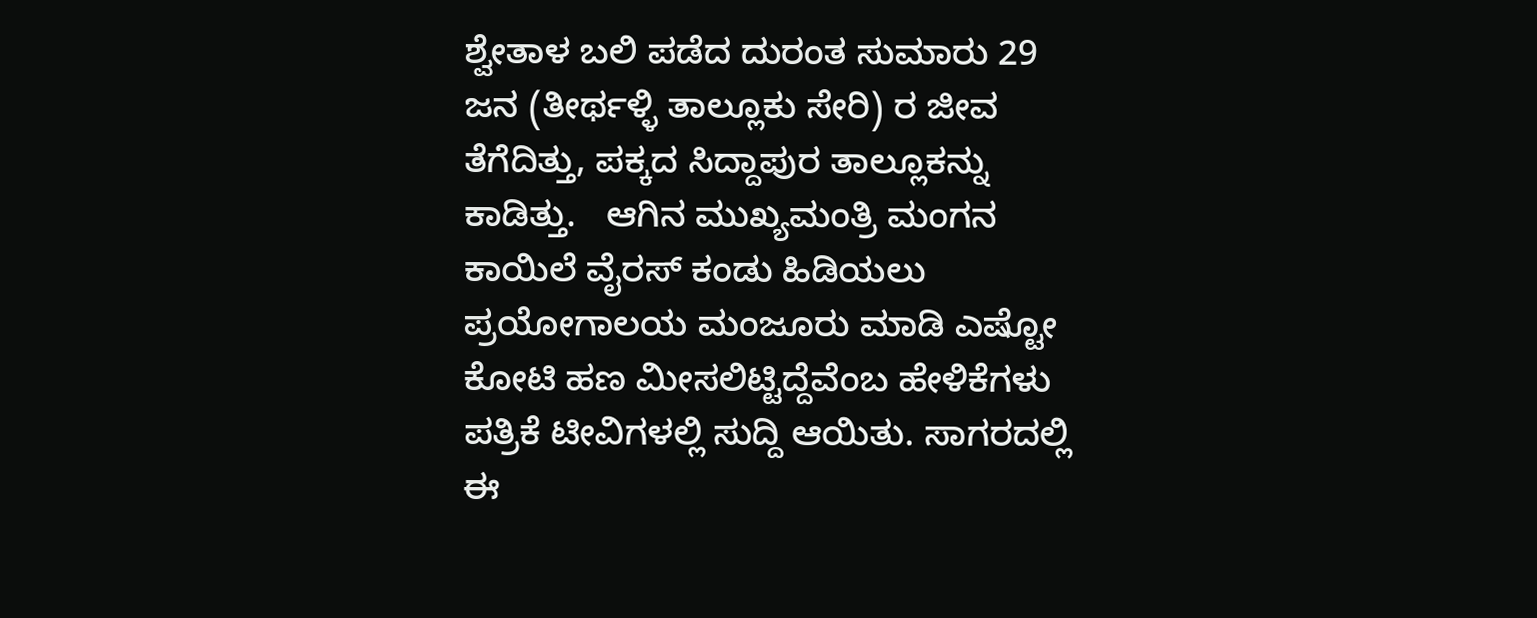ಶ್ವೇತಾಳ ಬಲಿ ಪಡೆದ ದುರಂತ ಸುಮಾರು 29 ಜನ (ತೀರ್ಥಳ್ಳಿ ತಾಲ್ಲೂಕು ಸೇರಿ) ರ ಜೀವ ತೆಗೆದಿತ್ತು, ಪಕ್ಕದ ಸಿದ್ದಾಪುರ ತಾಲ್ಲೂಕನ್ನು ಕಾಡಿತ್ತು.   ಆಗಿನ ಮುಖ್ಯಮಂತ್ರಿ ಮಂಗನ ಕಾಯಿಲೆ ವೈರಸ್ ಕಂಡು ಹಿಡಿಯಲು ಪ್ರಯೋಗಾಲಯ ಮಂಜೂರು ಮಾಡಿ ಎಷ್ಟೋ ಕೋಟಿ ಹಣ ಮೀಸಲಿಟ್ಟಿದ್ದೆವೆಂಬ ಹೇಳಿಕೆಗಳು ಪತ್ರಿಕೆ ಟೀವಿಗಳಲ್ಲಿ ಸುದ್ದಿ ಆಯಿತು. ಸಾಗರದಲ್ಲಿ ಈ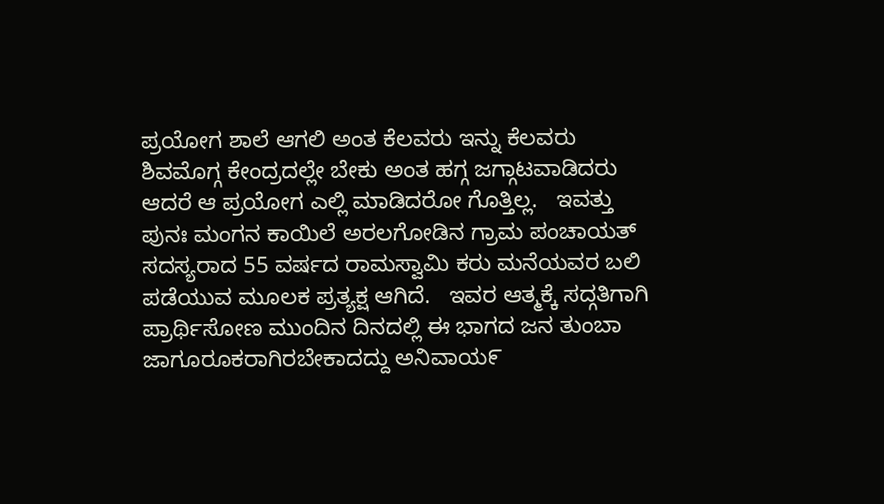ಪ್ರಯೋಗ ಶಾಲೆ ಆಗಲಿ ಅಂತ ಕೆಲವರು ಇನ್ನು ಕೆಲವರು ಶಿವಮೊಗ್ಗ ಕೇಂದ್ರದಲ್ಲೇ ಬೇಕು ಅಂತ ಹಗ್ಗ ಜಗ್ಗಾಟವಾಡಿದರು ಆದರೆ ಆ ಪ್ರಯೋಗ ಎಲ್ಲಿ ಮಾಡಿದರೋ ಗೊತ್ತಿಲ್ಲ.   ಇವತ್ತು ಪುನಃ ಮಂಗನ ಕಾಯಿಲೆ ಅರಲಗೋಡಿನ ಗ್ರಾಮ ಪಂಚಾಯತ್ ಸದಸ್ಯರಾದ 55 ವರ್ಷದ ರಾಮಸ್ವಾಮಿ ಕರು ಮನೆಯವರ ಬಲಿ ಪಡೆಯುವ ಮೂಲಕ ಪ್ರತ್ಯಕ್ಷ ಆಗಿದೆ.   ಇವರ ಆತ್ಮಕ್ಕೆ ಸದ್ಗತಿಗಾಗಿ ಪ್ರಾರ್ಥಿಸೋಣ ಮುಂದಿನ ದಿನದಲ್ಲಿ ಈ ಭಾಗದ ಜನ ತುಂಬಾ ಜಾಗೂರೂಕರಾಗಿರಬೇಕಾದದ್ದು ಅನಿವಾಯ೯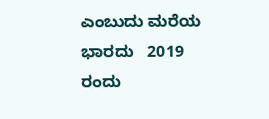ಎಂಬುದು ಮರೆಯ ಭಾರದು   2019 ರಂದು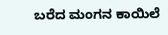ಬರೆದ ಮಂಗನ ಕಾಯಿಲೆ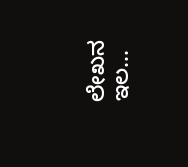ಲೇಖನ ಇಲ...